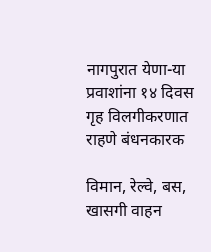नागपुरात येणा-या प्रवाशांना १४ दिवस गृह विलगीकरणात राहणे बंधनकारक

विमान, रेल्वे, बस, खासगी वाहन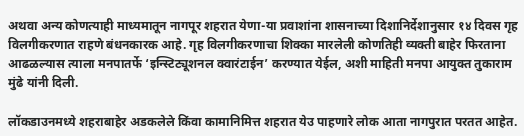अथवा अन्य कोणत्याही माध्यमातून नागपूर शहरात येणा-या प्रवाशांना शासनाच्या दिशानिर्देशानुसार १४ दिवस गृह विलगीकरणात राहणे बंधनकारक आहे. गृह विलगीकरणाचा शिक्का मारलेली कोणतिही व्यक्ती बाहेर फिरताना आढळल्यास त्याला मनपातर्फे ‘इन्स्टिट्यूशनल क्वारंटाईन’ करण्यात येईल, अशी माहिती मनपा आयुक्त तुकाराम मुंढे यांनी दिली.

लॉकडाउनमध्ये शहराबाहेर अडकलेले किंवा कामानिमित्त शहरात येउ पाहणारे लोक आता नागपुरात परतत आहेत.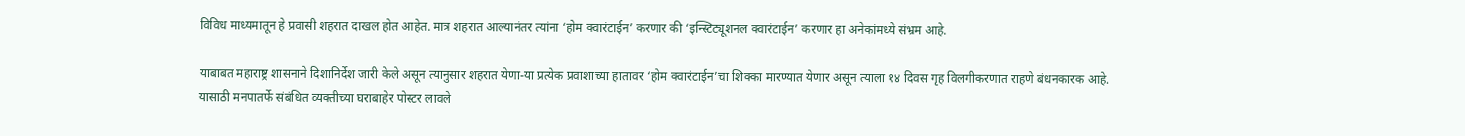विविध माध्यमातून हे प्रवासी शहरात दाखल होत आहेत. मात्र शहरात आल्यानंतर त्यांना ‘होम क्वारंटाईन’ करणार की ‘इन्स्टिट्यूशनल क्वारंटाईन’ करणार हा अनेकांमध्ये संभ्रम आहे.

याबाबत महाराष्ट्र शासनाने दिशानिर्देश जारी केले असून त्यानुसार शहरात येणा-या प्रत्येक प्रवाशाच्या हातावर ‘होम क्वारंटाईन’चा शिक्का मारण्यात येणार असून त्याला १४ दिवस गृह विलगीकरणात राहणे बंधनकारक आहे. यासाठी मनपातर्फे संबंधित व्यक्तीच्या घराबाहेर पोस्टर लावले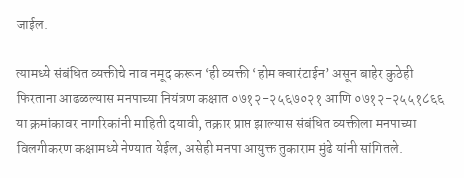जाईल.

त्यामध्ये संबंधित व्यक्तीचे नाव नमूद करून ‘ही व्यक्ती ‘होम क्वारंटाईन’ असून बाहेर कुठेही फिरताना आढळल्यास मनपाच्या नियंत्रण कक्षात ०७१२-२५६७०२१ आणि ०७१२-२५५१८६६ या क्रमांकावर नागरिकांनी माहिती दयावी, तक्रार प्राप्त झाल्यास संबंधित व्यक्तीला मनपाच्या विलगीकरण कक्षामध्ये नेण्यात येईल, असेही मनपा आयुक्त तुकाराम मुंढे यांनी सांगितले.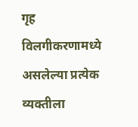गृह विलगीकरणामध्ये असलेल्या प्रत्येक व्यक्तीला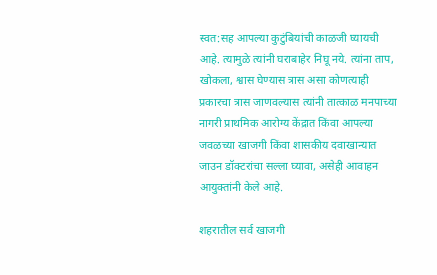स्वत:सह आपल्या कुटुंबियांची काळजी घ्यायची आहे. त्यामुळे त्यांनी घराबाहेर निघू नये. त्यांना ताप, खोकला, श्वास घेण्यास त्रास असा कोणत्याही प्रकारचा त्रास जाणवल्यास त्यांनी तात्काळ मनपाच्या नागरी प्राथमिक आरोग्य केंद्रात किंवा आपल्या जवळच्या खाजगी किंवा शासकीय दवाखान्यात जाउन डॉक्टरांचा सल्ला घ्यावा, असेही आवाहन आयुक्तांनी केले आहे.

शहरातील सर्व खाजगी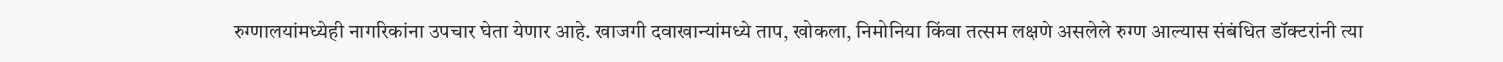रुग्णालयांमध्येही नागरिकांना उपचार घेता येणार आहे. खाजगी दवाखान्यांमध्ये ताप, खोकला, निमोनिया किंवा तत्सम लक्षणे असलेले रुग्ण आल्यास संबंधित डॉक्टरांनी त्या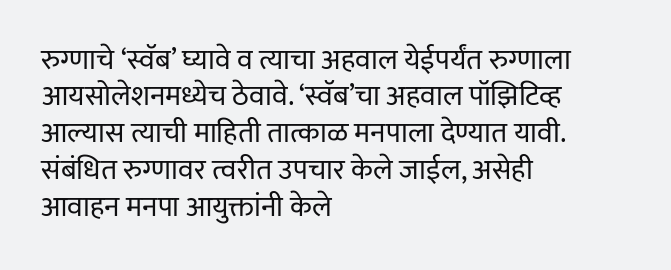रुग्णाचे ‘स्वॅब’ घ्यावे व त्याचा अहवाल येईपर्यंत रुग्णाला आयसोलेशनमध्येच ठेवावे. ‘स्वॅब’चा अहवाल पॉझिटिव्ह आल्यास त्याची माहिती तात्काळ मनपाला देण्यात यावी. संबंधित रुग्णावर त्वरीत उपचार केले जाईल, असेही आवाहन मनपा आयुक्तांनी केले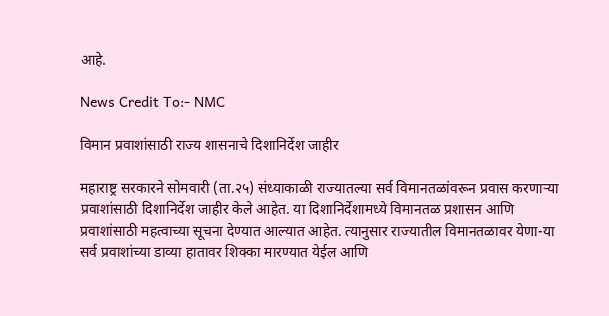आहे.

News Credit To:- NMC

विमान प्रवाशांसाठी राज्य शासनाचे दिशानिर्देश जाहीर

महाराष्ट्र सरकारने सोमवारी (ता.२५) संध्याकाळी राज्यातल्या सर्व विमानतळांवरून प्रवास करणाऱ्या प्रवाशांसाठी दिशानिर्देश जाहीर केले आहेत. या दिशानिर्देशामध्ये विमानतळ प्रशासन आणि प्रवाशांसाठी महत्वाच्या सूचना देण्यात आल्यात आहेत. त्यानुसार राज्यातील विमानतळावर येणा-या सर्व प्रवाशांच्या डाव्या हातावर शिक्का मारण्यात येईल आणि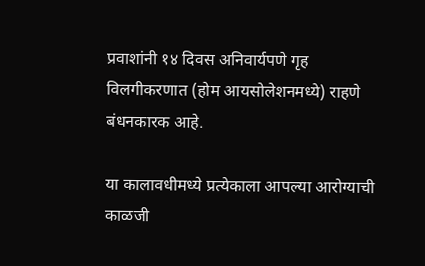प्रवाशांनी १४ दिवस अनिवार्यपणे गृह विलगीकरणात (होम आयसोलेशनमध्ये) राहणे बंधनकारक आहे.

या कालावधीमध्ये प्रत्येकाला आपल्या आरोग्याची काळजी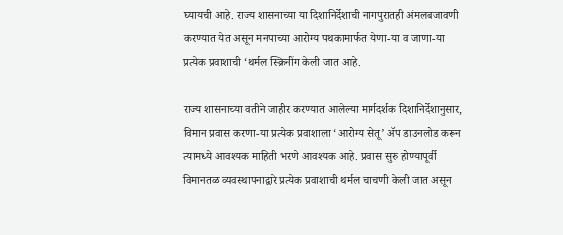घ्यायची आहे. राज्य शासनाच्या या दिशानिर्देशाची नागपुरातही अंमलबजावणी करण्यात येत असून मनपाच्या आरोग्य पथकामार्फत येणा-या व जाणा-या प्रत्येक प्रवाशाची ‘थर्मल स्क्रिनींग केली जात आहे.

राज्य शासनाच्या वतीने जाहीर करण्यात आलेल्या मार्गदर्शक दिशानिर्देशानुसार, विमान प्रवास करणा-या प्रत्येक प्रवाशाला ‘आरोग्य सेतू’ ॲप डाउनलोड करून त्यामध्ये आवश्यक माहिती भरणे आवश्यक आहे. प्रवास सुरु होण्यापूर्वी विमानतळ व्यवस्थापनाद्वारे प्रत्येक प्रवाशाची थर्मल चाचणी केली जात असून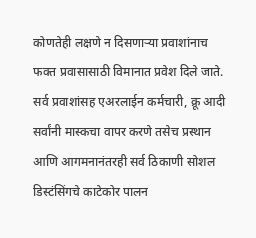कोणतेही लक्षणे न दिसणाऱ्या प्रवाशांनाच फक्त प्रवासासाठी विमानात प्रवेश दिले जाते. सर्व प्रवाशांसह एअरलाईन कर्मचारी, क्रू आदी सर्वांनी मास्कचा वापर करणे तसेच प्रस्थान आणि आगमनानंतरही सर्व ठिकाणी सोशल डिस्टंसिंगचे काटेकोर पालन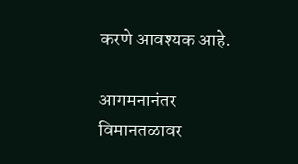करणे आवश्यक आहे.

आगमनानंतर विमानतळावर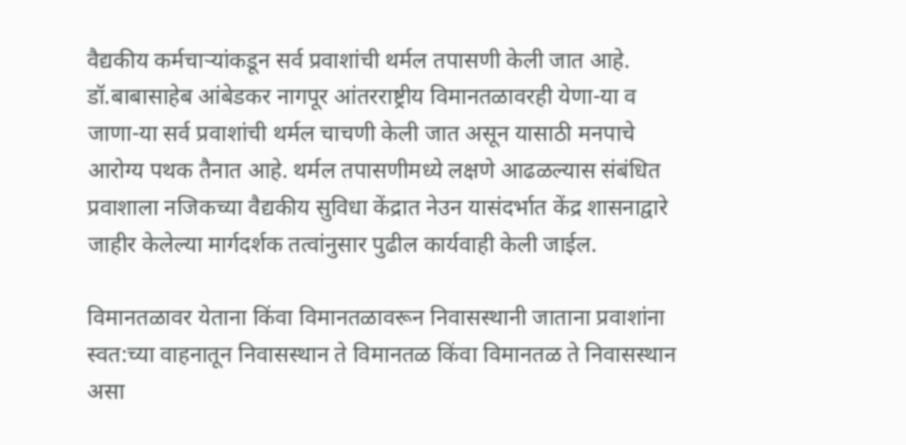वैद्यकीय कर्मचाऱ्यांकडून सर्व प्रवाशांची थर्मल तपासणी केली जात आहे. डॉ.बाबासाहेब आंबेडकर नागपूर आंतरराष्ट्रीय विमानतळावरही येणा-या व जाणा-या सर्व प्रवाशांची थर्मल चाचणी केली जात असून यासाठी मनपाचे आरोग्य पथक तैनात आहे. थर्मल तपासणीमध्ये लक्षणे आढळल्यास संबंधित प्रवाशाला नजिकच्या वैद्यकीय सुविधा केंद्रात नेउन यासंदर्भात केंद्र शासनाद्वारे जाहीर केलेल्या मार्गदर्शक तत्वांनुसार पुढील कार्यवाही केली जाईल.

विमानतळावर येताना किंवा विमानतळावरून निवासस्थानी जाताना प्रवाशांना स्वत:च्या वाहनातून निवासस्थान ते विमानतळ किंवा विमानतळ ते निवासस्थान असा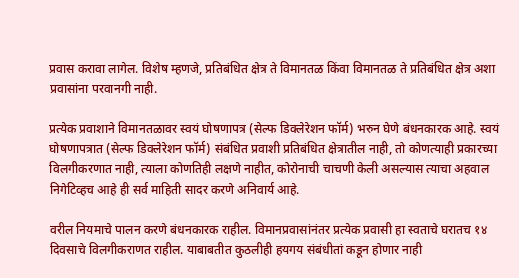प्रवास करावा लागेल. विशेष म्हणजे, प्रतिबंधित क्षेत्र ते विमानतळ किंवा विमानतळ ते प्रतिबंधित क्षेत्र अशा प्रवासांना परवानगी नाही.

प्रत्येक प्रवाशाने विमानतळावर स्वयं घोषणापत्र (सेल्फ डिक्लेरेशन फॉर्म) भरुन घेणे बंधनकारक आहे. स्वयं घोषणापत्रात (सेल्फ डिक्लेरेशन फॉर्म) संबंधित प्रवाशी प्रतिबंधित क्षेत्रातील नाही, तो कोणत्याही प्रकारच्या विलगीकरणात नाही, त्याला कोणतिही लक्षणे नाहीत, कोरोनाची चाचणी केली असल्यास त्याचा अहवाल निगेटिव्हच आहे ही सर्व माहिती सादर करणे अनिवार्य आहे.

वरील नियमाचे पालन करणे बंधनकारक राहील. विमानप्रवासांनंतर प्रत्येक प्रवासी हा स्वताचे घरातच १४ दिवसाचे विलगीकराणत राहील. याबाबतीत कुठलीही हयगय संबंधीतां कडून होणार नाही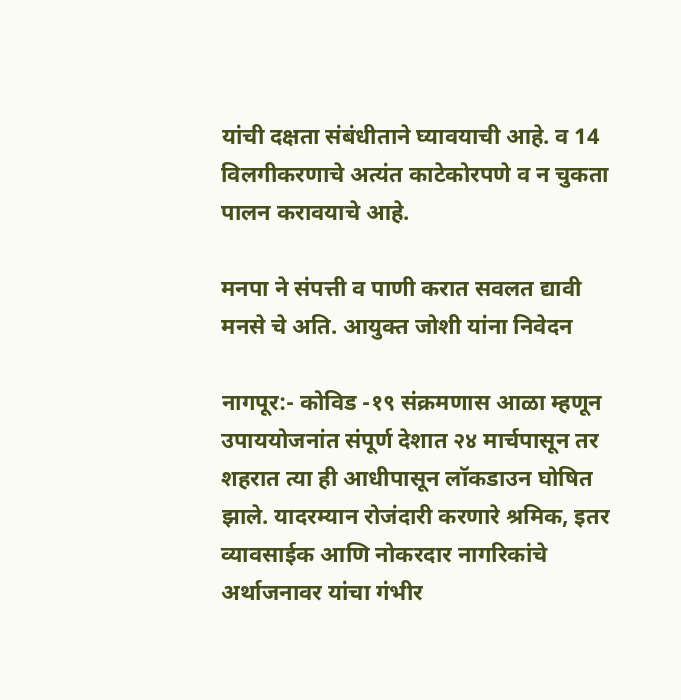यांची दक्षता संबंधीताने घ्यावयाची आहे. व 14 विलगीकरणाचे अत्यंत काटेकोरपणे व न चुकता पालन करावयाचे आहे.

मनपा ने संपत्ती व पाणी करात सवलत द्यावी मनसे चे अति. आयुक्त जोशी यांना निवेदन

नागपूर:- कोविड -१९ संक्रमणास आळा म्हणून  उपाययोजनांत संपूर्ण देशात २४ मार्चपासून तर शहरात त्या ही आधीपासून लॉकडाउन घोषित झाले. यादरम्यान रोजंदारी करणारे श्रमिक, इतर व्यावसाईक आणि नोकरदार नागरिकांचे अर्थाजनावर यांचा गंभीर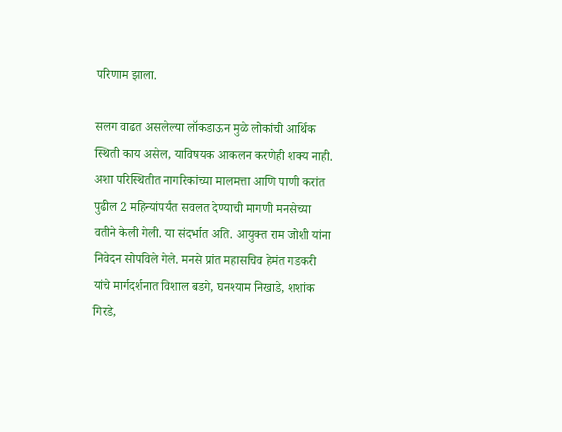परिणाम झाला.

सलग वाढत असलेल्या लॉकडाऊन मुळे लोकांची आर्थिक स्थिती काय असेल, याविषयक आकलन करणेही शक्य नाही. अशा परिस्थितीत नागरिकांच्या मालमत्ता आणि पाणी करांत पुढील 2 महिन्यांपर्यंत सवलत देण्याची मागणी मनसेच्या वतीने केली गेली. या संदर्भात अति. आयुक्त राम जोशी यांना निवेदन सोपविले गेले. मनसे प्रांत महासचिव हेमंत गडकरी यांचे मार्गदर्शनात विशाल बडगे, घनश्याम निखाडे, शशांक गिरडे,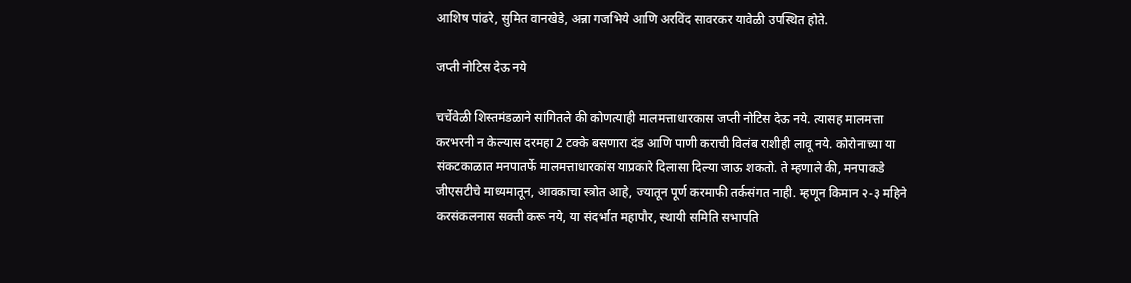आशिष पांढरे, सुमित वानखेडे, अन्ना गजभिये आणि अरविंद सावरकर यावेळी उपस्थित होते.

जप्ती नोटिस देऊ नये

चर्चेवेळी शिस्तमंडळाने सांगितले की कोणत्याही मालमत्ताधारकास जप्ती नोटिस देऊ नये. त्यासह मालमत्ता करभरनी न केल्यास दरमहा 2 टक्के बसणारा दंड आणि पाणी कराची विलंब राशीही लावू नये. कोरोनाच्या या संकटकाळात मनपातर्फे मालमत्ताधारकांस याप्रकारे दिलासा दिल्या जाऊ शकतो. ते म्हणाले की, मनपाकडे जीएसटीचे माध्यमातून, आवकाचा स्त्रोत आहे, ज्यातून पूर्ण करमाफी तर्कसंगत नाही. म्हणून किमान २-३ महिने करसंकलनास सक्ती करू नये, या संदर्भात महापौर, स्थायी समिति सभापति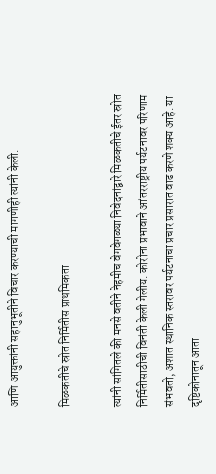आणि आयुक्तांनी सहानुभूतीने विचार करण्याची मागणीही त्यांनी केली.

मिळकतीचे स्रोत निर्मितीस प्राथमिकता

त्यांनी सांगितले की मनसे वतीने नेहमीच वेगवेगळ्या निवेदनांद्वारे मिळकतीचे ईतर स्रोत निर्मितीसाठीची विनंती केली गेलीय. कोरोना प्रभावाने आंतरराष्ट्रीय पर्यटनावर परिणाम  संभवतो, अशात स्थानिक स्तरावर पर्यटनाचा प्रचार प्रसारात वाढ करणे शक्य आहे. या दृष्टिकोनातून आता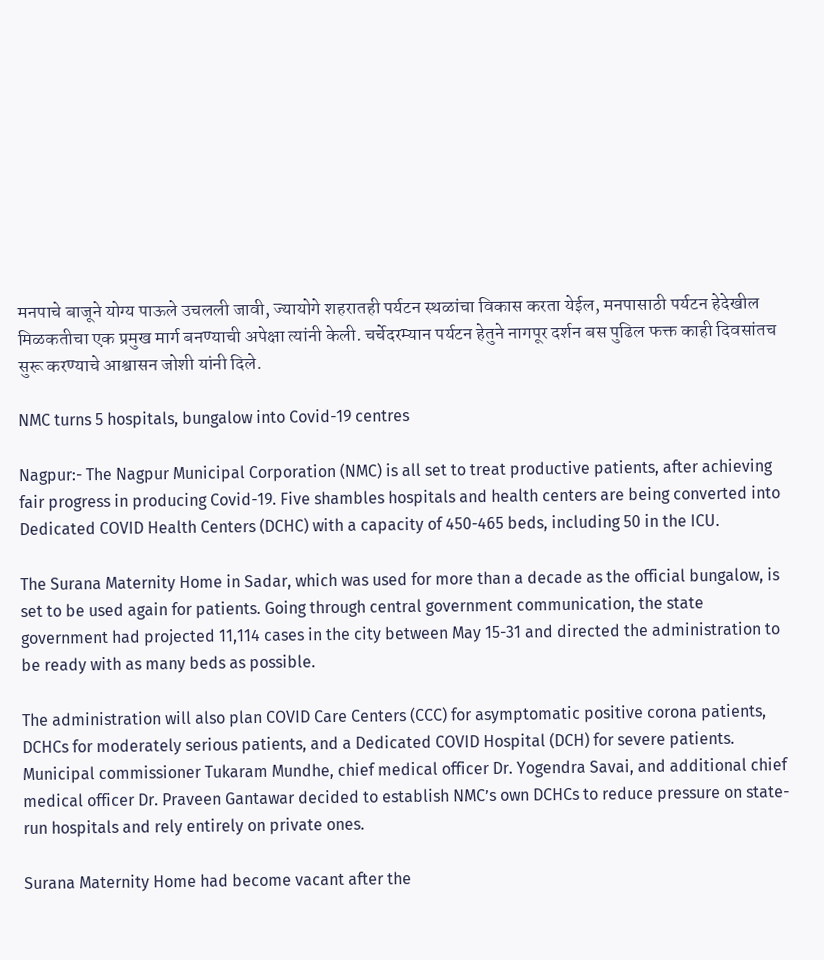मनपाचे बाजूने योग्य पाऊले उचलली जावी, ज्यायोगे शहरातही पर्यटन स्थळांचा विकास करता येईल, मनपासाठी पर्यटन हेदेखील मिळकतीचा एक प्रमुख मार्ग बनण्याची अपेक्षा त्यांनी केली. चर्चेदरम्यान पर्यटन हेतुने नागपूर दर्शन बस पुढिल फक्त काही दिवसांतच सुरू करण्याचे आश्वासन जोशी यांनी दिले.

NMC turns 5 hospitals, bungalow into Covid-19 centres

Nagpur:- The Nagpur Municipal Corporation (NMC) is all set to treat productive patients, after achieving fair progress in producing Covid-19. Five shambles hospitals and health centers are being converted into Dedicated COVID Health Centers (DCHC) with a capacity of 450-465 beds, including 50 in the ICU.

The Surana Maternity Home in Sadar, which was used for more than a decade as the official bungalow, is set to be used again for patients. Going through central government communication, the state government had projected 11,114 cases in the city between May 15-31 and directed the administration to be ready with as many beds as possible.

The administration will also plan COVID Care Centers (CCC) for asymptomatic positive corona patients, DCHCs for moderately serious patients, and a Dedicated COVID Hospital (DCH) for severe patients. Municipal commissioner Tukaram Mundhe, chief medical officer Dr. Yogendra Savai, and additional chief medical officer Dr. Praveen Gantawar decided to establish NMC’s own DCHCs to reduce pressure on state-run hospitals and rely entirely on private ones.

Surana Maternity Home had become vacant after the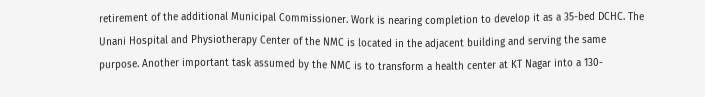retirement of the additional Municipal Commissioner. Work is nearing completion to develop it as a 35-bed DCHC. The Unani Hospital and Physiotherapy Center of the NMC is located in the adjacent building and serving the same purpose. Another important task assumed by the NMC is to transform a health center at KT Nagar into a 130-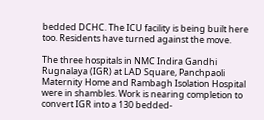bedded DCHC. The ICU facility is being built here too. Residents have turned against the move.

The three hospitals in NMC Indira Gandhi Rugnalaya (IGR) at LAD Square, Panchpaoli Maternity Home and Rambagh Isolation Hospital were in shambles. Work is nearing completion to convert IGR into a 130 bedded-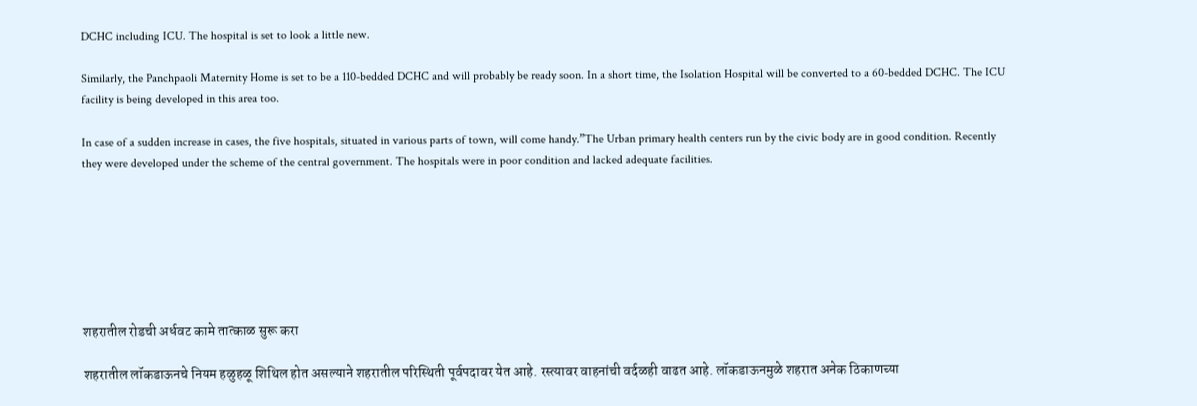DCHC including ICU. The hospital is set to look a little new.

Similarly, the Panchpaoli Maternity Home is set to be a 110-bedded DCHC and will probably be ready soon. In a short time, the Isolation Hospital will be converted to a 60-bedded DCHC. The ICU facility is being developed in this area too.

In case of a sudden increase in cases, the five hospitals, situated in various parts of town, will come handy.”The Urban primary health centers run by the civic body are in good condition. Recently they were developed under the scheme of the central government. The hospitals were in poor condition and lacked adequate facilities.







शहरातील रोडची अर्धवट कामे तात्काळ सुरू करा

शहरातील लॉकडाऊनचे नियम हळुहळू शिथिल होत असल्याने शहरातील परिस्थिती पूर्वपदावर येत आहे. रस्त्यावर वाहनांची वर्दळही वाढत आहे. लॉकडाऊनमुळे शहरात अनेक ठिकाणच्या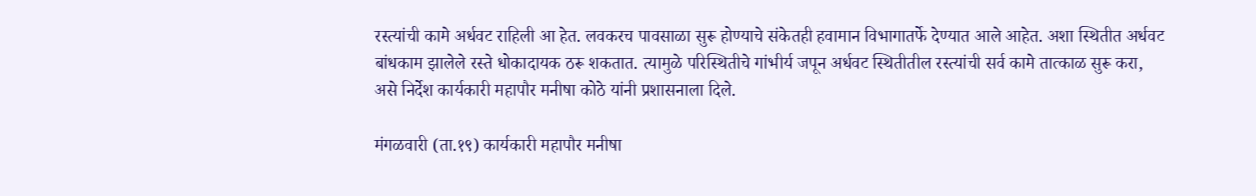रस्त्यांची कामे अर्धवट राहिली आ हेत. लवकरच पावसाळा सुरू होण्याचे संकेतही हवामान विभागातर्फे देण्यात आले आहेत. अशा स्थितीत अर्धवट बांधकाम झालेले रस्ते धोकादायक ठरू शकतात. त्यामुळे परिस्थितीचे गांभीर्य जपून अर्धवट स्थितीतील रस्त्यांची सर्व कामे तात्काळ सुरू करा, असे निर्देश कार्यकारी महापौर मनीषा कोठे यांनी प्रशासनाला दिले.

मंगळवारी (ता.१९) कार्यकारी महापौर मनीषा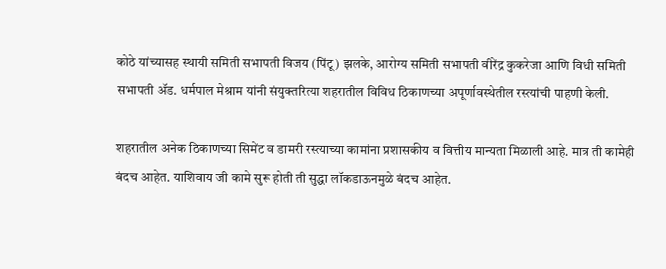कोठे यांच्यासह स्थायी समिती सभापती विजय (पिंटू) झलके, आरोग्य समिती सभापती वीरेंद्र कुकरेजा आणि विधी समिती सभापती ॲड. धर्मपाल मेश्राम यांनी संयुक्तरित्या शहरातील विविध ठिकाणच्या अपूर्णावस्थेतील रस्त्यांची पाहणी केली.

शहरातील अनेक ठिकाणच्या सिमेंट व डामरी रस्त्याच्या कामांना प्रशासकीय व वित्तीय मान्यता मिळाली आहे. मात्र ती कामेही बंदच आहेत. याशिवाय जी कामे सुरू होती ती सुद्धा लॉकडाऊनमुळे बंदच आहेत.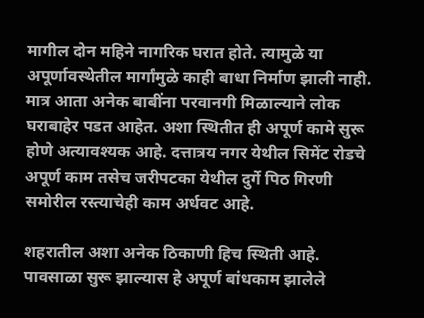मागील दोन महिने नागरिक घरात होते. त्यामुळे या अपूर्णावस्थेतील मार्गांमुळे काही बाधा निर्माण झाली नाही. मात्र आता अनेक बाबींना परवानगी मिळाल्याने लोक घराबाहेर पडत आहेत. अशा स्थितीत ही अपूर्ण कामे सुरू होणे अत्यावश्यक आहे. दत्तात्रय नगर येथील सिमेंट रोडचे अपूर्ण काम तसेच जरीपटका येथील दुर्गे पिठ गिरणी समोरील रस्त्याचेही काम अर्धवट आहे.

शहरातील अशा अनेक ठिकाणी हिच स्थिती आहे. पावसाळा सुरू झाल्यास हे अपूर्ण बांधकाम झालेले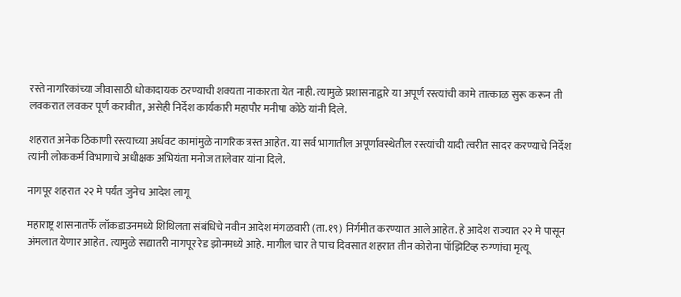रस्ते नागरिकांच्या जीवासाठी धोकादायक ठरण्याची शक्यता नाकारता येत नाही. त्यामुळे प्रशासनाद्वारे या अपूर्ण रस्त्यांची कामे तात्काळ सुरू करून ती लवकरात लवकर पूर्ण करावीत, असेही निर्देश कार्यकारी महापौर मनीषा कोठे यांनी दिले.

शहरात अनेक ठिकाणी रस्त्याच्या अर्धवट कामांमुळे नागरिक त्रस्त आहेत. या सर्व भागातील अपूर्णावस्थेतील रस्त्यांची यादी त्वरीत सादर करण्याचे निर्देश त्यांनी लोककर्म विभागाचे अधीक्षक अभियंता मनोज तालेवार यांना दिले.

नागपूर शहरात २२ मे पर्यंत जुनेच आदेश लागू

महाराष्ट्र शासनातर्फे लॉकडाउनमध्ये शिथिलता संबंधिचे नवीन आदेश मंगळवारी (ता.१९) निर्गमीत करण्यात आले आहेत. हे आदेश राज्यात २२ मे पासून अंमलात येणार आहेत. त्यामुळे सद्यातरी नागपूर रेड झोनमध्ये आहे. मागील चार ते पाच दिवसात शहरात तीन कोरोना पॉझिटिव्ह रुग्णांचा मृत्यू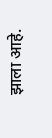झाला आहे.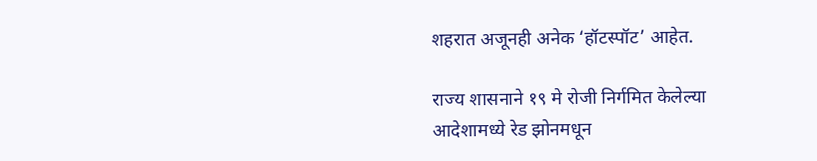शहरात अजूनही अनेक ‘हॉटस्पॉट’ आहेत.

राज्य शासनाने १९ मे रोजी निर्गमित केलेल्या आदेशामध्ये रेड झोनमधून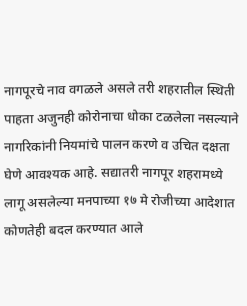नागपूरचे नाव वगळले असले तरी शहरातील स्थिती पाहता अजुनही कोरोनाचा धोका टळलेला नसल्याने नागरिकांनी नियमांचे पालन करणे व उचित दक्षता घेणे आवश्यक आहे. सद्यातरी नागपूर शहरामध्ये लागू असलेल्या मनपाच्या १७ मे रोजीच्या आदेशात कोणतेही बदल करण्यात आले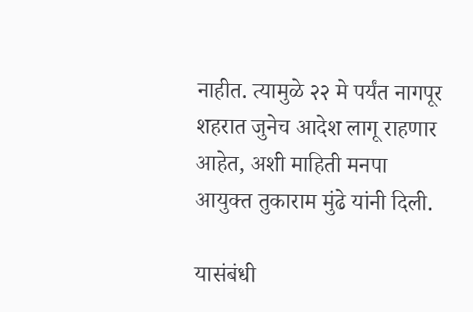नाहीत. त्यामुळे २२ मे पर्यंत नागपूर शहरात जुनेच आदेश लागू राहणार आहेत, अशी माहिती मनपा आयुक्त तुकाराम मुंढे यांनी दिली.

यासंबंधी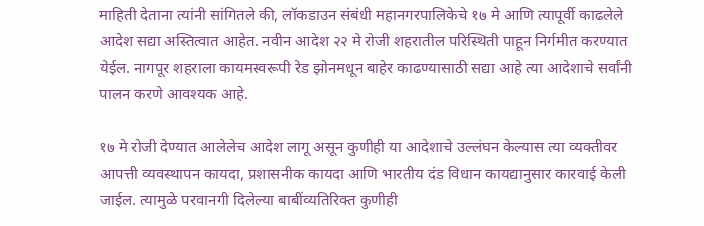माहिती देताना त्यांनी सांगितले की, लॉकडाउन संबंधी महानगरपालिकेचे १७ मे आणि त्यापूर्वी काढलेले आदेश सद्या अस्तित्वात आहेत. नवीन आदेश २२ मे रोजी शहरातील परिस्थिती पाहून निर्गमीत करण्यात येईल. नागपूर शहराला कायमस्वरूपी रेड झोनमधून बाहेर काढण्यासाठी सद्या आहे त्या आदेशाचे सर्वांनी पालन करणे आवश्यक आहे.

१७ मे रोजी देण्यात आलेलेच आदेश लागू असून कुणीही या आदेशाचे उल्लंघन केल्यास त्या व्यक्तीवर आपत्ती व्यवस्थापन कायदा, प्रशासनीक कायदा आणि भारतीय दंड विधान कायद्यानुसार कारवाई केली जाईल. त्यामुळे परवानगी दिलेल्या बाबींव्यतिरिक्त कुणीही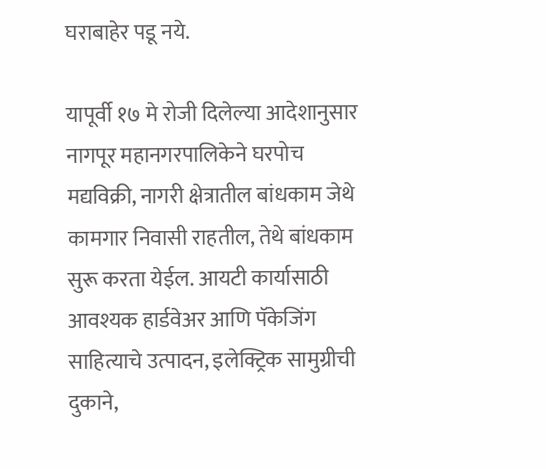घराबाहेर पडू नये.

यापूर्वी १७ मे रोजी दिलेल्या आदेशानुसार नागपूर महानगरपालिकेने घरपोच मद्यविक्री, नागरी क्षेत्रातील बांधकाम जेथे कामगार निवासी राहतील, तेथे बांधकाम सुरू करता येईल. आयटी कार्यासाठी आवश्यक हार्डवेअर आणि पॅकेजिंग साहित्याचे उत्पादन, इलेक्ट्रिक सामुग्रीची दुकाने,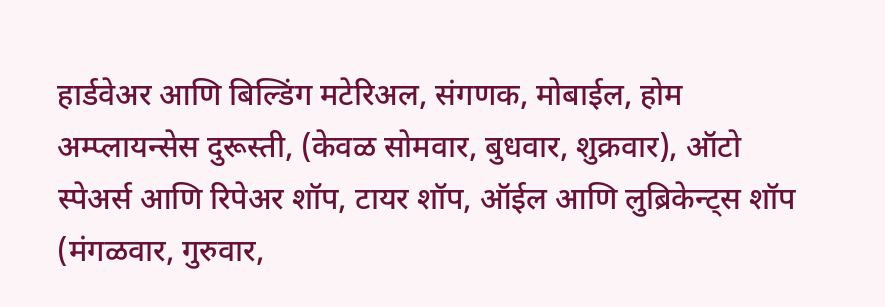हार्डवेअर आणि बिल्डिंग मटेरिअल, संगणक, मोबाईल, होम अम्प्लायन्सेस दुरूस्ती, (केवळ सोमवार, बुधवार, शुक्रवार), ऑटो स्पेअर्स आणि रिपेअर शॉप, टायर शॉप, ऑईल आणि लुब्रिकेन्ट्स शॉप (मंगळवार, गुरुवार,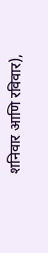शनिवार आणि रविवार),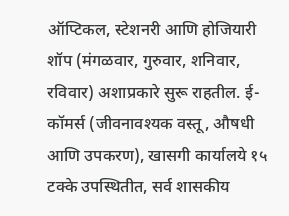ऑप्टिकल, स्टेशनरी आणि होजियारी शॉप (मंगळवार, गुरुवार, शनिवार, रविवार) अशाप्रकारे सुरू राहतील. ई-कॉमर्स (जीवनावश्यक वस्तू, औषधी आणि उपकरण), खासगी कार्यालये १५ टक्के उपस्थितीत, सर्व शासकीय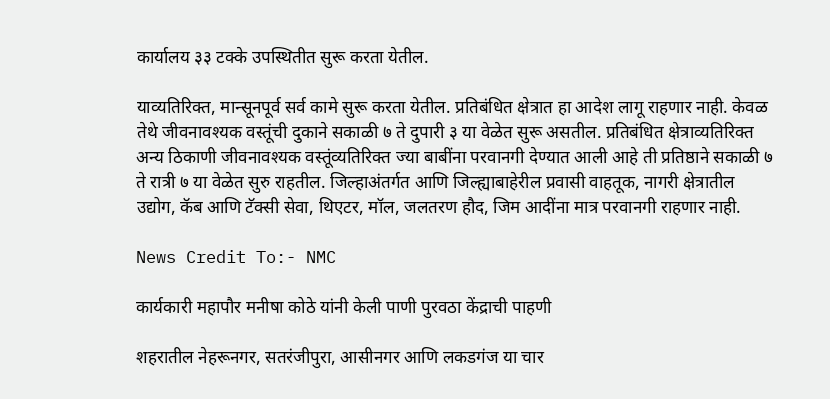कार्यालय ३३ टक्के उपस्थितीत सुरू करता येतील.

याव्यतिरिक्त, मान्सूनपूर्व सर्व कामे सुरू करता येतील. प्रतिबंधित क्षेत्रात हा आदेश लागू राहणार नाही. केवळ तेथे जीवनावश्यक वस्तूंची दुकाने सकाळी ७ ते दुपारी ३ या वेळेत सुरू असतील. प्रतिबंधित क्षेत्राव्यतिरिक्त अन्य ठिकाणी जीवनावश्यक वस्तूंव्यतिरिक्त ज्या बाबींना परवानगी देण्यात आली आहे ती प्रतिष्ठाने सकाळी ७ ते रात्री ७ या वेळेत सुरु राहतील. जिल्हाअंतर्गत आणि जिल्ह्याबाहेरील प्रवासी वाहतूक, नागरी क्षेत्रातील उद्योग, कॅब आणि टॅक्सी सेवा, थिएटर, मॉल, जलतरण हौद, जिम आदींना मात्र परवानगी राहणार नाही.

News Credit To:- NMC

कार्यकारी महापौर मनीषा कोठे यांनी केली पाणी पुरवठा केंद्राची पाहणी

शहरातील नेहरूनगर, सतरंजीपुरा, आसीनगर आणि लकडगंज या चार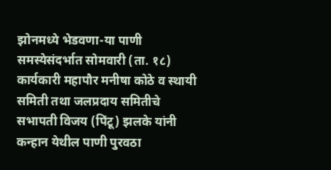झोनमध्ये भेडवणा-या पाणी समस्येसंदर्भात सोमवारी (ता. १८) कार्यकारी महापौर मनीषा कोठे व स्थायी समिती तथा जलप्रदाय समितीचे सभापती विजय (पिंटू) झलके यांनी कन्हान येथील पाणी पुरवठा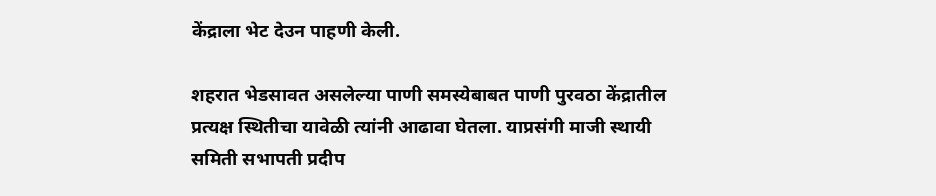केंद्राला भेट देउन पाहणी केली.

शहरात भेडसावत असलेल्या पाणी समस्येबाबत पाणी पुरवठा केंद्रातील प्रत्यक्ष स्थितीचा यावेळी त्यांनी आढावा घेतला. याप्रसंगी माजी स्थायी समिती सभापती प्रदीप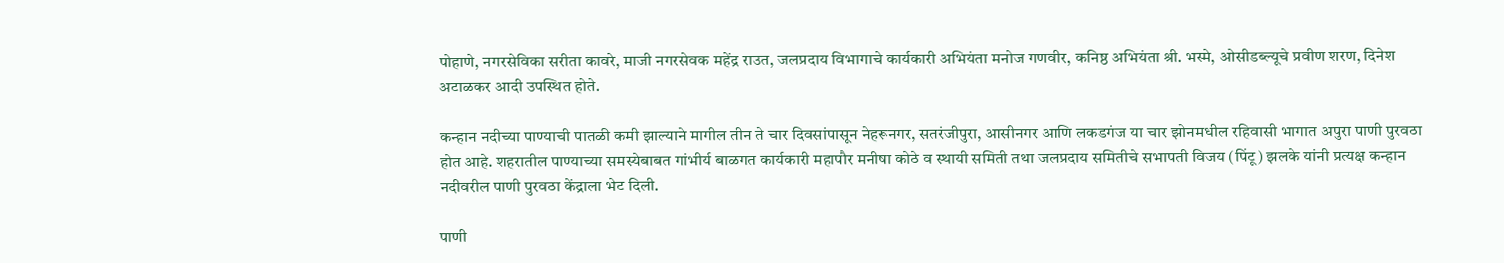पोहाणे, नगरसेविका सरीता कावरे, माजी नगरसेवक महेंद्र राउत, जलप्रदाय विभागाचे कार्यकारी अभियंता मनोज गणवीर, कनिष्ठ अभियंता श्री. भस्मे, ओसीडब्ल्यूचे प्रवीण शरण, दिनेश अटाळकर आदी उपस्थित होते.

कन्हान नदीच्या पाण्याची पातळी कमी झाल्याने मागील तीन ते चार दिवसांपासून नेहरूनगर, सतरंजीपुरा, आसीनगर आणि लकडगंज या चार झोनमधील रहिवासी भागात अपुरा पाणी पुरवठा होत आहे. शहरातील पाण्याच्या समस्येबाबत गांभीर्य बाळगत कार्यकारी महापौर मनीषा कोठे व स्थायी समिती तथा जलप्रदाय समितीचे सभापती विजय (पिंटू) झलके यांनी प्रत्यक्ष कन्हान नदीवरील पाणी पुरवठा केंद्राला भेट दिली.

पाणी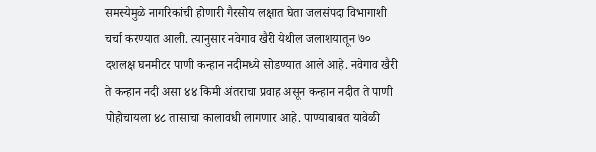समस्येमुळे नागरिकांची होणारी गैरसोय लक्षात घेता जलसंपदा विभागाशी चर्चा करण्यात आली. त्यानुसार नवेगाव खैरी येथील जलाशयातून ७० दशलक्ष घनमीटर पाणी कन्हान नदीमध्ये सोडण्यात आले आहे. नवेगाव खैरी ते कन्हान नदी असा ४४ किमी अंतराचा प्रवाह असून कन्हान नदीत ते पाणी पोहोचायला ४८ तासाचा कालावधी लागणार आहे. पाण्याबाबत यावेळी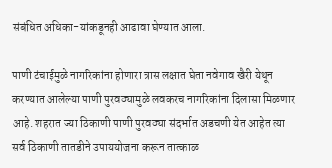संबंधित अधिका-यांकडूनही आढावा घेण्यात आला.

पाणी टंचाईमुळे नागरिकांना होणारा त्रास लक्षात घेता नवेगाव खैरी येथून करण्यात आलेल्या पाणी पुरवठ्यामुळे लवकरच नागरिकांना दिलासा मिळणार आहे. शहरात ज्या ठिकाणी पाणी पुरवठ्या संदर्भात अडचणी येत आहेत त्या सर्व ठिकाणी तातडीने उपाययोजना करून तात्काळ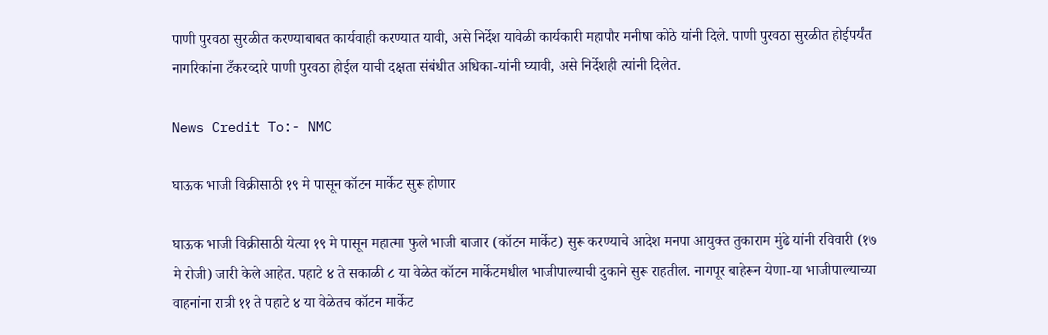पाणी पुरवठा सुरळीत करण्याबाबत कार्यवाही करण्यात यावी, असे निर्देश यावेळी कार्यकारी महापौर मनीषा कोठे यांनी दिले. पाणी पुरवठा सुरळीत होईपर्यंत नागरिकांना टँकरव्दारे पाणी पुरवठा होईल याची दक्षता संबंधीत अधिका-यांनी घ्यावी, असे निर्देशही त्यांनी दिलेत.

News Credit To:- NMC

घाऊक भाजी विक्रीसाठी १९ मे पासून कॉटन मार्केट सुरू होणार

घाऊक भाजी विक्रीसाठी येत्या १९ मे पासून महात्मा फुले भाजी बाजार (कॉटन मार्केट) सुरू करण्याचे आदेश मनपा आयुक्त तुकाराम मुंढे यांनी रविवारी (१७ मे रोजी) जारी केले आहेत. पहाटे ४ ते सकाळी ८ या वेळेत कॉटन मार्केटमधील भाजीपाल्याची दुकाने सुरू राहतील. नागपूर बाहेरून येणा-या भाजीपाल्याच्या वाहनांना रात्री ११ ते पहाटे ४ या वेळेतच कॉटन मार्केट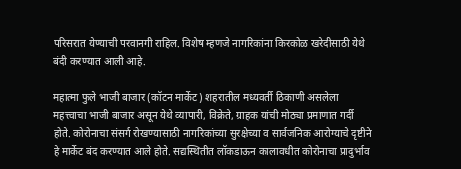परिसरात येण्याची परवानगी राहिल. विशेष म्हणजे नागरिकांना किरकोळ खरेदीसाठी येथे बंदी करण्यात आली आहे.

महात्मा फुले भाजी बाजार (कॉटन मार्केट) शहरातील मध्यवर्ती ठिकाणी असलेला महत्त्वाचा भाजी बाजार असून येथे व्यापारी, विक्रेते, ग्राहक यांची मोठ्या प्रमाणात गर्दी होते. कोरोनाचा संसर्ग रोखण्यासाठी नागरिकांच्या सुरक्षेच्या व सार्वजनिक आरोग्याचे दृष्टीने हे मार्केट बंद करण्यात आले होते. सद्यस्थितीत लॉकडाऊन कालावधीत कोरोनाचा प्रादुर्भाव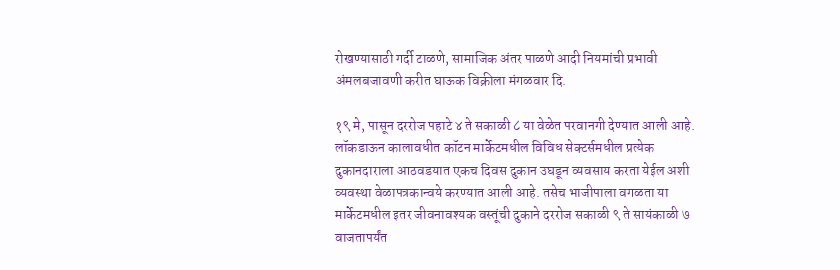रोखण्यासाठी गर्दी टाळणे, सामाजिक अंतर पाळणे आदी नियमांची प्रभावी अंमलबजावणी करीत घाऊक विक्रीला मंगळवार दि.

१९ मे, पासून दररोज पहाटे ४ ते सकाळी ८ या वेळेत परवानगी देण्यात आली आहे. लॉकडाऊन कालावधीत कॉटन मार्केटमधील विविध सेक्टर्समधील प्रत्येक दुकानदाराला आठवडयात एकच दिवस दुकान उघडून व्यवसाय करता येईल अशी व्यवस्था वेळापत्रकान्वये करण्यात आली आहे. तसेच भाजीपाला वगळता या मार्केटमधील इतर जीवनावश्यक वस्तूंची दुकाने दररोज सकाळी ९ ते सायंकाळी ७ वाजतापर्यंत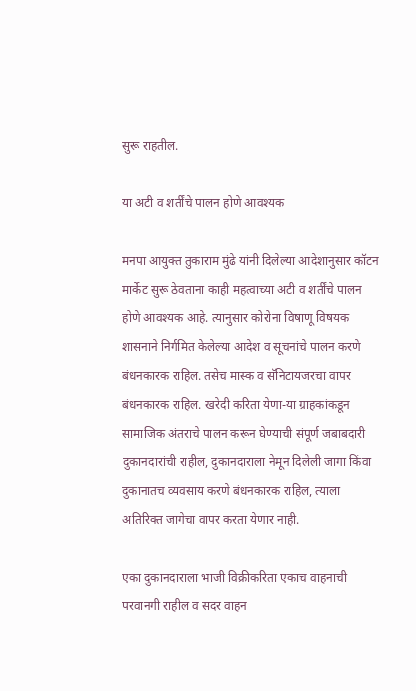सुरू राहतील.

या अटी व शर्तींचे पालन होणे आवश्यक

मनपा आयुक्त तुकाराम मुंढे यांनी दिलेल्या आदेशानुसार कॉटन मार्केट सुरू ठेवताना काही महत्वाच्या अटी व शर्तींचे पालन होणे आवश्यक आहे. त्यानुसार कोरोना विषाणू विषयक शासनाने निर्गमित केलेल्या आदेश व सूचनांचे पालन करणे बंधनकारक राहिल. तसेच मास्क व सॅनिटायजरचा वापर बंधनकारक राहिल. खरेदी करिता येणा-या ग्राहकांकडून सामाजिक अंतराचे पालन करून घेण्याची संपूर्ण जबाबदारी दुकानदारांची राहील, दुकानदाराला नेमून दिलेली जागा किंवा दुकानातच व्यवसाय करणे बंधनकारक राहिल, त्याला अतिरिक्त जागेचा वापर करता येणार नाही.

एका दुकानदाराला भाजी विक्रीकरिता एकाच वाहनाची परवानगी राहील व सदर वाहन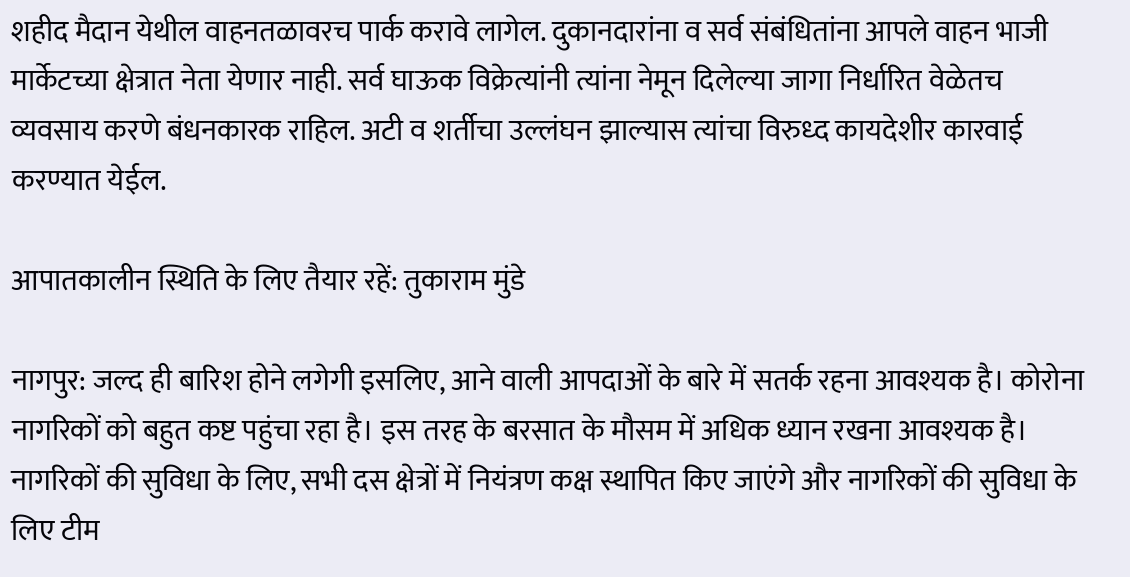शहीद मैदान येथील वाहनतळावरच पार्क करावे लागेल. दुकानदारांना व सर्व संबंधितांना आपले वाहन भाजी मार्केटच्या क्षेत्रात नेता येणार नाही. सर्व घाऊक विक्रेत्यांनी त्यांना नेमून दिलेल्या जागा निर्धारित वेळेतच व्यवसाय करणे बंधनकारक राहिल. अटी व शर्तीचा उल्लंघन झाल्यास त्यांचा विरुध्द कायदेशीर कारवाई करण्यात येईल.

आपातकालीन स्थिति के लिए तैयार रहें: तुकाराम मुंडे

नागपुर: जल्द ही बारिश होने लगेगी इसलिए, आने वाली आपदाओं के बारे में सतर्क रहना आवश्यक है। कोरोना नागरिकों को बहुत कष्ट पहुंचा रहा है। इस तरह के बरसात के मौसम में अधिक ध्यान रखना आवश्यक है। नागरिकों की सुविधा के लिए, सभी दस क्षेत्रों में नियंत्रण कक्ष स्थापित किए जाएंगे और नागरिकों की सुविधा के लिए टीम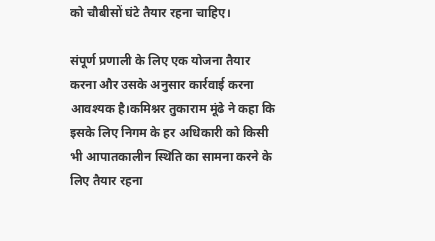को चौबीसों घंटे तैयार रहना चाहिए।

संपूर्ण प्रणाली के लिए एक योजना तैयार करना और उसके अनुसार कार्रवाई करना आवश्यक है।कमिश्नर तुकाराम मूंढे ने कहा कि इसके लिए निगम के हर अधिकारी को किसी भी आपातकालीन स्थिति का सामना करने के लिए तैयार रहना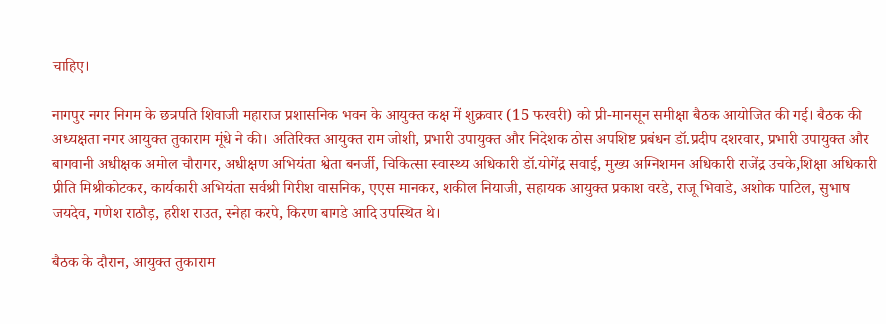चाहिए।

नागपुर नगर निगम के छत्रपति शिवाजी महाराज प्रशासनिक भवन के आयुक्त कक्ष में शुक्रवार (15 फरवरी) को प्री-मानसून समीक्षा बैठक आयोजित की गई। बैठक की अध्यक्षता नगर आयुक्त तुकाराम मूंधे ने की। अतिरिक्त आयुक्त राम जोशी, प्रभारी उपायुक्त और निदेशक ठोस अपशिष्ट प्रबंधन डॉ.प्रदीप दशरवार, प्रभारी उपायुक्त और बागवानी अधीक्षक अमोल चौरागर, अधीक्षण अभियंता श्वेता बनर्जी, चिकित्सा स्वास्थ्य अधिकारी डॉ.योगेंद्र सवाई, मुख्य अग्निशमन अधिकारी राजेंद्र उचके,शिक्षा अधिकारी प्रीति मिश्रीकोटकर, कार्यकारी अभियंता सर्वश्री गिरीश वासनिक, एएस मानकर, शकील नियाजी, सहायक आयुक्त प्रकाश वरडे, राजू भिवाडे, अशोक पाटिल, सुभाष जयदेव, गणेश राठौड़, हरीश राउत, स्नेहा करपे, किरण बागडे आदि उपस्थित थे।

बैठक के दौरान, आयुक्त तुकाराम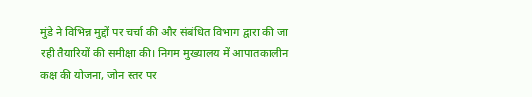मुंडे ने विभिन्न मुद्दों पर चर्चा की और संबंधित विभाग द्वारा की जा रही तैयारियों की समीक्षा की। निगम मुख्यालय में आपातकालीन कक्ष की योजना, जोन स्तर पर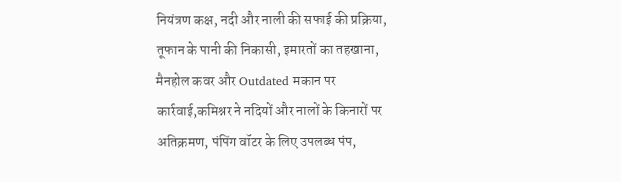नियंत्रण कक्ष, नदी और नाली की सफाई की प्रक्रिया, तूफान के पानी की निकासी, इमारतों का तहखाना, मैनहोल कवर और Outdated मकान पर कार्रवाई,कमिश्नर ने नदियों और नालों के किनारों पर अतिक्रमण, पंपिंग वॉटर के लिए उपलब्ध पंप,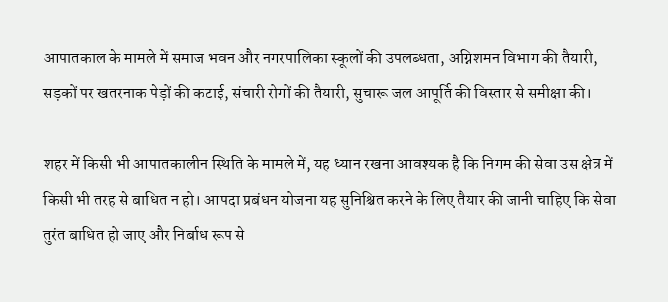आपातकाल के मामले में समाज भवन और नगरपालिका स्कूलों की उपलब्धता, अग्निशमन विभाग की तैयारी, सड़कों पर खतरनाक पेड़ों की कटाई, संचारी रोगों की तैयारी, सुचारू जल आपूर्ति की विस्तार से समीक्षा की।

शहर में किसी भी आपातकालीन स्थिति के मामले में, यह ध्यान रखना आवश्यक है कि निगम की सेवा उस क्षेत्र में किसी भी तरह से बाधित न हो। आपदा प्रबंधन योजना यह सुनिश्चित करने के लिए तैयार की जानी चाहिए कि सेवा तुरंत बाधित हो जाए और निर्बाध रूप से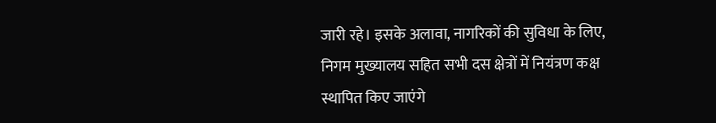जारी रहे। इसके अलावा, नागरिकों की सुविधा के लिए, निगम मुख्यालय सहित सभी दस क्षेत्रों में नियंत्रण कक्ष स्थापित किए जाएंगे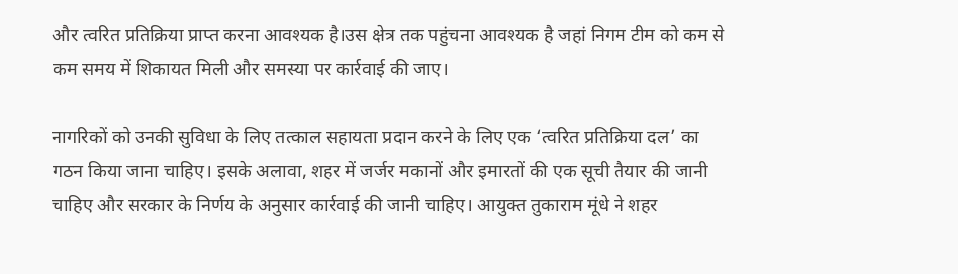और त्वरित प्रतिक्रिया प्राप्त करना आवश्यक है।उस क्षेत्र तक पहुंचना आवश्यक है जहां निगम टीम को कम से कम समय में शिकायत मिली और समस्या पर कार्रवाई की जाए।

नागरिकों को उनकी सुविधा के लिए तत्काल सहायता प्रदान करने के लिए एक ‘त्वरित प्रतिक्रिया दल’ का गठन किया जाना चाहिए। इसके अलावा, शहर में जर्जर मकानों और इमारतों की एक सूची तैयार की जानी चाहिए और सरकार के निर्णय के अनुसार कार्रवाई की जानी चाहिए। आयुक्त तुकाराम मूंधे ने शहर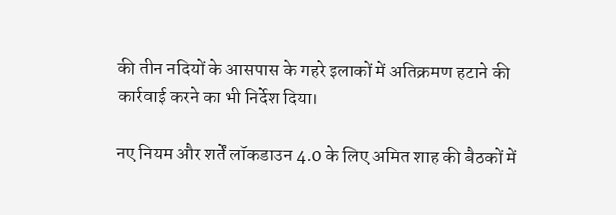की तीन नदियों के आसपास के गहरे इलाकों में अतिक्रमण हटाने की कार्रवाई करने का भी निर्देश दिया।

नए नियम और शर्तें लॉकडाउन 4.0 के लिए अमित शाह की बैठकों में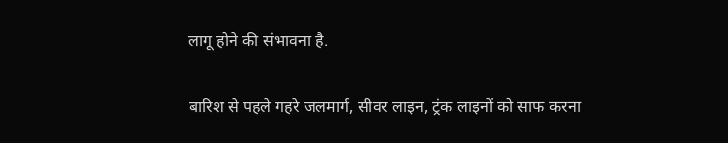लागू होने की संभावना है.

बारिश से पहले गहरे जलमार्ग, सीवर लाइन, ट्रंक लाइनों को साफ करना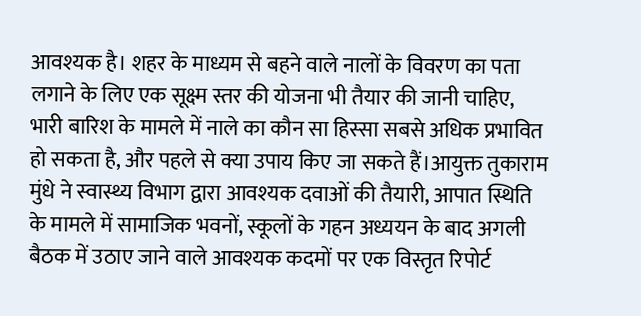आवश्यक है। शहर के माध्यम से बहने वाले नालों के विवरण का पता लगाने के लिए एक सूक्ष्म स्तर की योजना भी तैयार की जानी चाहिए, भारी बारिश के मामले में नाले का कौन सा हिस्सा सबसे अधिक प्रभावित हो सकता है, और पहले से क्या उपाय किए जा सकते हैं।आयुक्त तुकाराम मुंधे ने स्वास्थ्य विभाग द्वारा आवश्यक दवाओं की तैयारी, आपात स्थिति के मामले में सामाजिक भवनों, स्कूलों के गहन अध्ययन के बाद अगली बैठक में उठाए जाने वाले आवश्यक कदमों पर एक विस्तृत रिपोर्ट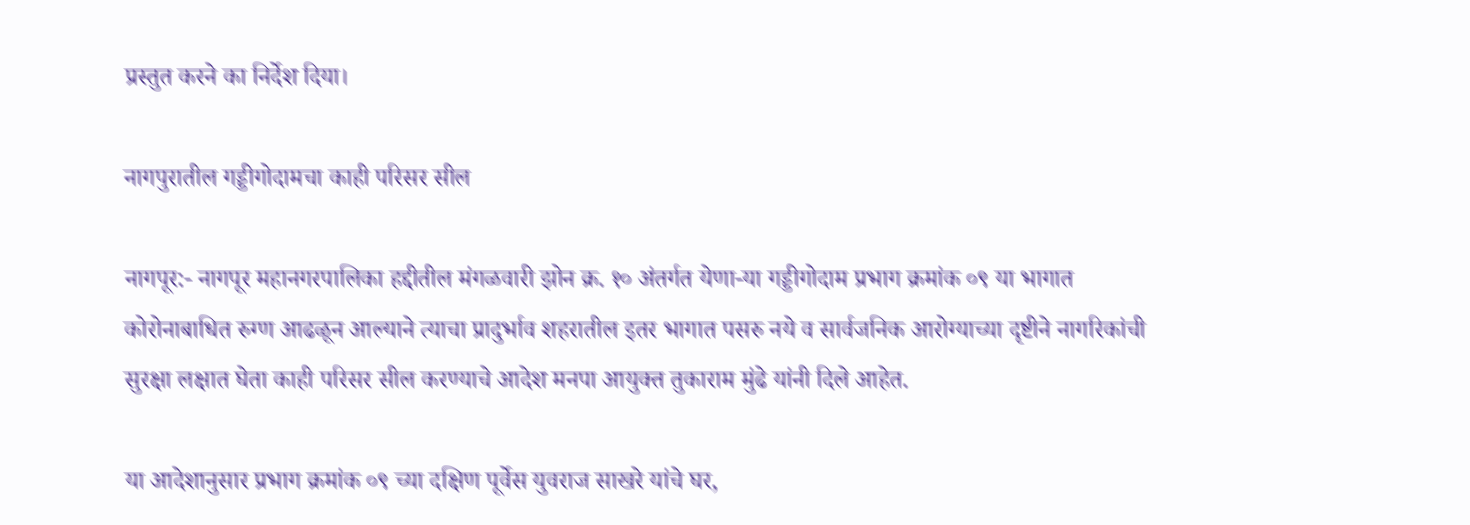प्रस्तुत करने का निर्देश दिया।

नागपुरातील गड्डीगोदामचा काही परिसर सील

नागपूर:- नागपूर महानगरपालिका हद्दीतील मंगळवारी झोन क्र. १० अंतर्गत येणा-या गड्डीगोदाम प्रभाग क्रमांक ०९ या भागात कोरोनाबाधित रुग्ण आढळून आल्याने त्याचा प्रादुर्भाव शहरातील इतर भागात पसरु नये व सार्वजनिक आरोग्याच्या दृष्टीने नागरिकांची सुरक्षा लक्षात घेता काही परिसर सील करण्याचे आदेश मनपा आयुक्त तुकाराम मुंढे यांनी दिले आहेत.

या आदेशानुसार प्रभाग क्रमांक ०९ च्या दक्षिण पूर्वेस युवराज साखरे यांचे घर,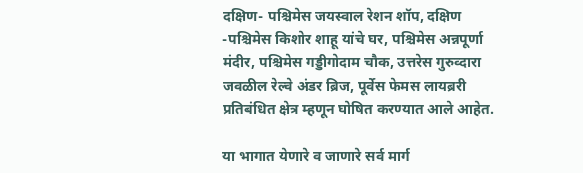दक्षिण- पश्चिमेस जयस्वाल रेशन शॉप, दक्षिण -पश्चिमेस किशोर शाहू यांचे घर, पश्चिमेस अन्नपूर्णा मंदीर, पश्चिमेस गड्डीगोदाम चौक, उत्तरेस गुरुव्दारा जवळील रेल्वे अंडर ‍ब्रिज, पूर्वेस फेमस लायब्ररी प्रतिबंधित क्षेत्र म्हणून घोषित करण्यात आले आहेत.

या भागात येणारे व जाणारे सर्व मार्ग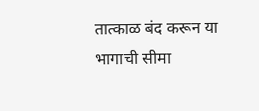तात्काळ बंद करून या भागाची सीमा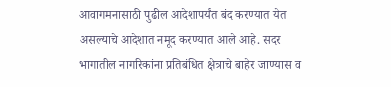आवागमनासाठी पुढील आदेशापर्यंत बंद करण्यात येत असल्याचे आदेशात नमूद करण्यात आले आहे. सदर भागातील नागरिकांना प्रतिबंधित क्षेत्राचे बाहेर जाण्यास व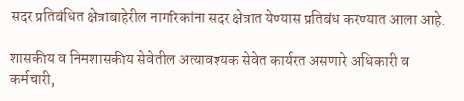सदर प्रतिबंधित क्षेत्राबाहेरील नागरिकांना सदर क्षेत्रात येण्यास प्रतिबंध करण्यात आला आहे.

शासकीय व निमशासकीय सेवेतील अत्यावश्यक सेवेत कार्यरत असणारे अधिकारी व कर्मचारी,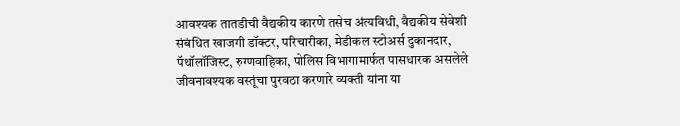आवश्यक तातडीची वैद्यकीय कारणे तसेच अंत्यविधी, वैद्यकीय सेवेशी संबंधित खाजगी डॉक्टर, परिचारीका, मेडीकल स्टोअर्स दुकानदार, पॅथॉलॉजिस्ट, रुग्णवाहिका, पोलिस विभागामार्फत पासधारक असलेले जीवनावश्यक वस्तूंचा पुरवठा करणारे व्यक्ती यांना या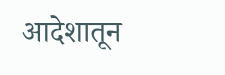आदेशातून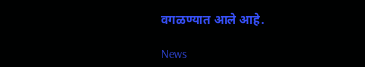वगळण्यात आले आहे.

News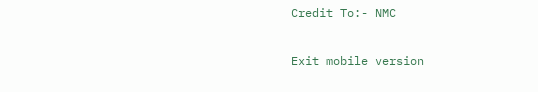Credit To:- NMC

Exit mobile version